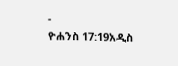-
ዮሐንስ 17:19አዲስ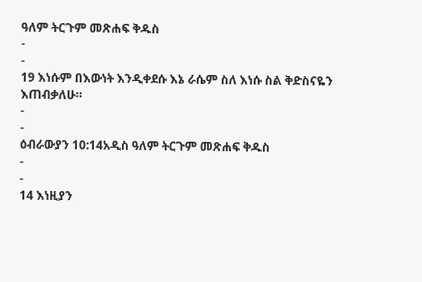ዓለም ትርጉም መጽሐፍ ቅዱስ
-
-
19 እነሱም በእውነት እንዲቀደሱ እኔ ራሴም ስለ እነሱ ስል ቅድስናዬን እጠብቃለሁ።
-
-
ዕብራውያን 10:14አዲስ ዓለም ትርጉም መጽሐፍ ቅዱስ
-
-
14 እነዚያን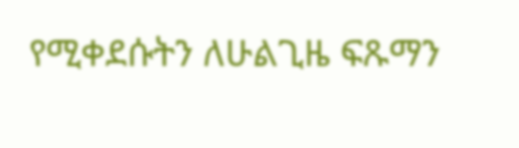የሚቀደሱትን ለሁልጊዜ ፍጹማን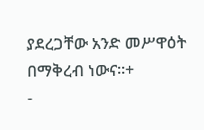ያደረጋቸው አንድ መሥዋዕት በማቅረብ ነውና።+
-